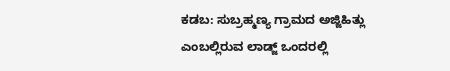ಕಡಬ: ಸುಬ್ರಹ್ಮಣ್ಯ ಗ್ರಾಮದ ಅಜ್ಜಿಹಿತ್ಲು ಎಂಬಲ್ಲಿರುವ ಲಾಡ್ಜ್ ಒಂದರಲ್ಲಿ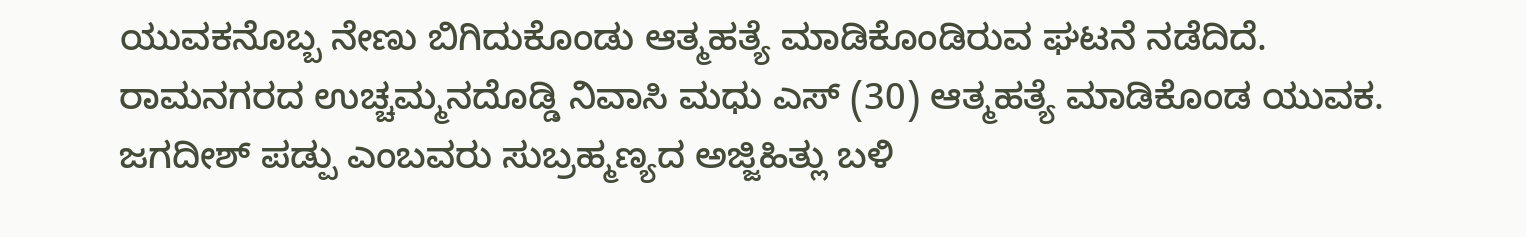ಯುವಕನೊಬ್ಬ ನೇಣು ಬಿಗಿದುಕೊಂಡು ಆತ್ಮಹತ್ಯೆ ಮಾಡಿಕೊಂಡಿರುವ ಘಟನೆ ನಡೆದಿದೆ. ರಾಮನಗರದ ಉಚ್ಚಮ್ಮನದೊಡ್ಡಿ ನಿವಾಸಿ ಮಧು ಎಸ್ (30) ಆತ್ಮಹತ್ಯೆ ಮಾಡಿಕೊಂಡ ಯುವಕ.
ಜಗದೀಶ್ ಪಡ್ಪು ಎಂಬವರು ಸುಬ್ರಹ್ಮಣ್ಯದ ಅಜ್ಜಿಹಿತ್ಲು ಬಳಿ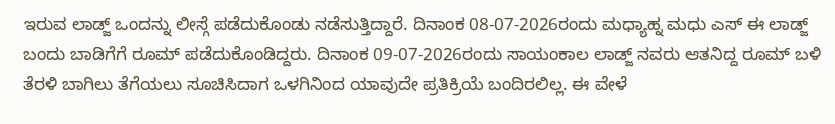ಇರುವ ಲಾಡ್ಜ್ ಒಂದನ್ನು ಲೀಸ್ಗೆ ಪಡೆದುಕೊಂಡು ನಡೆಸುತ್ತಿದ್ದಾರೆ. ದಿನಾಂಕ 08-07-2026ರಂದು ಮಧ್ಯಾಹ್ನ ಮಧು ಎಸ್ ಈ ಲಾಡ್ಜ್ ಬಂದು ಬಾಡಿಗೆಗೆ ರೂಮ್ ಪಡೆದುಕೊಂಡಿದ್ದರು. ದಿನಾಂಕ 09-07-2026ರಂದು ಸಾಯಂಕಾಲ ಲಾಡ್ಜ್ ನವರು ಆತನಿದ್ದ ರೂಮ್ ಬಳಿ ತೆರಳಿ ಬಾಗಿಲು ತೆಗೆಯಲು ಸೂಚಿಸಿದಾಗ ಒಳಗಿನಿಂದ ಯಾವುದೇ ಪ್ರತಿಕ್ರಿಯೆ ಬಂದಿರಲಿಲ್ಲ. ಈ ವೇಳೆ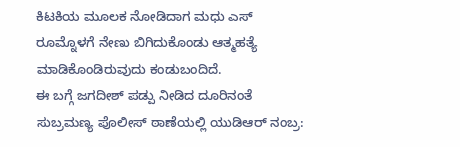ಕಿಟಕಿಯ ಮೂಲಕ ನೋಡಿದಾಗ ಮಧು ಎಸ್ ರೂಮ್ನೊಳಗೆ ನೇಣು ಬಿಗಿದುಕೊಂಡು ಆತ್ಮಹತ್ಯೆ ಮಾಡಿಕೊಂಡಿರುವುದು ಕಂಡುಬಂದಿದೆ.
ಈ ಬಗ್ಗೆ ಜಗದೀಶ್ ಪಡ್ಪು ನೀಡಿದ ದೂರಿನಂತೆ ಸುಬ್ರಮಣ್ಯ ಪೊಲೀಸ್ ಠಾಣೆಯಲ್ಲಿ ಯುಡಿಆರ್ ನಂಬ್ರ: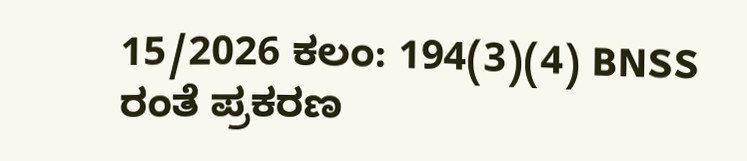15/2026 ಕಲಂ: 194(3)(4) BNSS ರಂತೆ ಪ್ರಕರಣ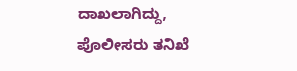ದಾಖಲಾಗಿದ್ದು, ಪೊಲೀಸರು ತನಿಖೆ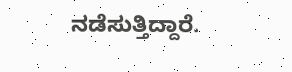ನಡೆಸುತ್ತಿದ್ದಾರೆ.